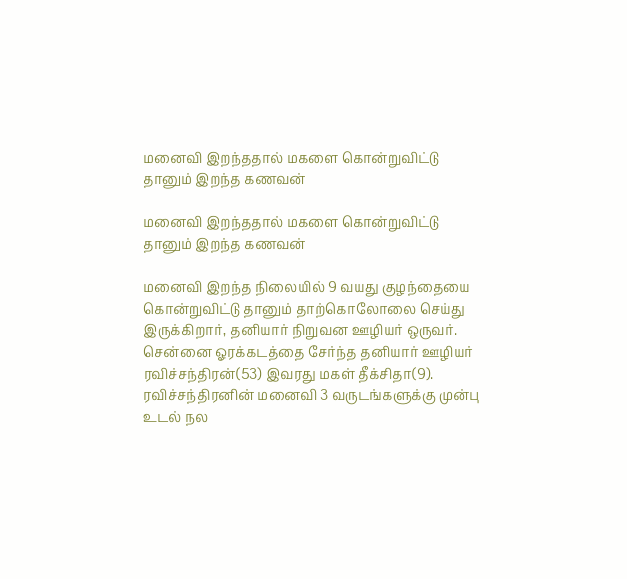மனைவி இறந்ததால் மகளை கொன்றுவிட்டு தானும் இறந்த கணவன்

மனைவி இறந்ததால் மகளை கொன்றுவிட்டு தானும் இறந்த கணவன்

மனைவி இறந்த நிலையில் 9 வயது குழந்தையை கொன்றுவிட்டு தானும் தாற்கொலோலை செய்து இருக்கிறார், தனியார் நிறுவன ஊழியர் ஒருவர். சென்னை ஓரக்கடத்தை சேர்ந்த தனியார் ஊழியர் ரவிச்சந்திரன்(53) இவரது மகள் தீக்சிதா(9). ரவிச்சந்திரனின் மனைவி 3 வருடங்களுக்கு முன்பு உடல் நல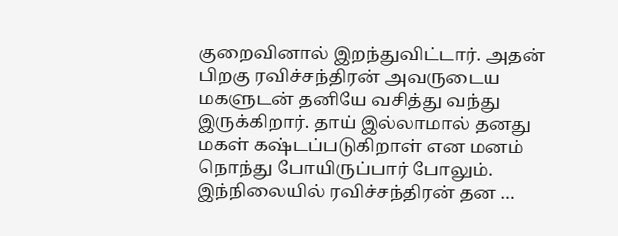குறைவினால் இறந்துவிட்டார். அதன் பிறகு ரவிச்சந்திரன் அவருடைய மகளுடன் தனியே வசித்து வந்து இருக்கிறார். தாய் இல்லாமால் தனது மகள் கஷ்டப்படுகிறாள் என மனம் நொந்து போயிருப்பார் போலும். இந்நிலையில் ரவிச்சந்திரன் தன …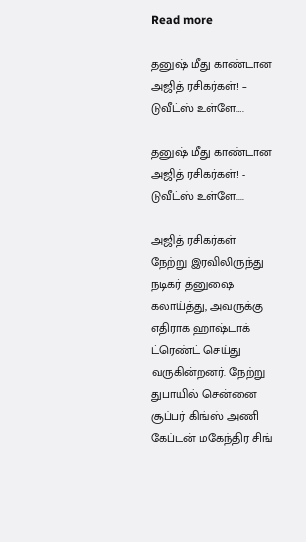Read more

தனுஷ் மீது காண்டான அஜித் ரசிகர்கள்! – டுவீட்ஸ் உள்ளே….

தனுஷ் மீது காண்டான அஜித் ரசிகர்கள்! - டுவீட்ஸ் உள்ளே....

அஜித் ரசிகர்கள் நேற்று இரவிலிருந்து நடிகர் தனுஷை கலாய்த்து, அவருக்கு எதிராக ஹாஷ்டாக் ட்ரெண்ட் செய்து வருகின்றனர். நேற்று துபாயில் சென்னை சூப்பர் கிங்ஸ் அணி கேப்டன் மகேந்திர சிங்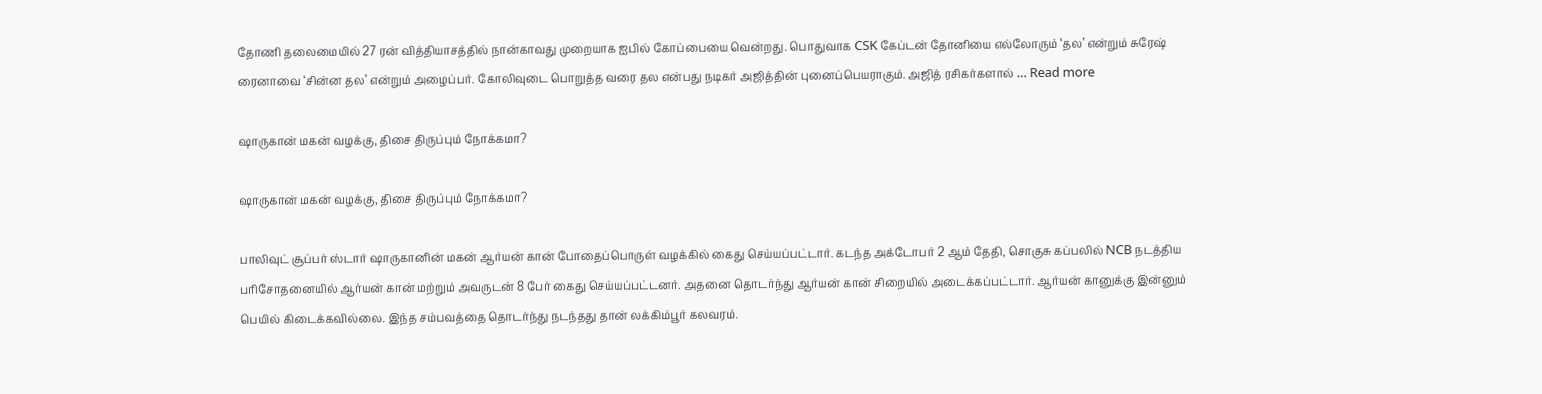தோணி தலைமையில் 27 ரன் வித்தியாசத்தில் நான்காவது முறையாக ஐபில் கோப்பையை வென்றது. பொதுவாக CSK கேப்டன் தோனியை எல்லோரும் ‘தல’ என்றும் சுரேஷ் ரைனாவை ‘சின்ன தல’ என்றும் அழைப்பர். கோலிவுடை பொறுத்த வரை தல என்பது நடிகர் அஜித்தின் புனைப்பெயராகும். அஜித் ரசிகர்களால் … Read more

ஷாருகான் மகன் வழக்கு, திசை திருப்பும் நோக்கமா?

ஷாருகான் மகன் வழக்கு, திசை திருப்பும் நோக்கமா?

பாலிவுட் சூப்பர் ஸ்டார் ஷாருகானின் மகன் ஆர்யன் கான் போதைப்பொருள் வழக்கில் கைது செய்யப்பட்டார். கடந்த அக்டோபர் 2 ஆம் தேதி, சொகுசு கப்பலில் NCB நடத்திய பரிசோதனையில் ஆர்யன் கான் மற்றும் அவருடன் 8 பேர் கைது செய்யப்பட்டனர். அதனை தொடர்ந்து ஆர்யன் கான் சிறையில் அடைக்கப்பட்டார். ஆர்யன் கானுக்கு இன்னும் பெயில் கிடைக்கவில்லை. இந்த சம்பவத்தை தொடர்ந்து நடந்தது தான் லக்கிம்பூர் கலவரம்.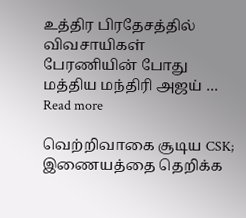உத்திர பிரதேசத்தில் விவசாயிகள் பேரணியின் போது மத்திய மந்திரி அஜய் … Read more

வெற்றிவாகை சூடிய CSK; இணையத்தை தெறிக்க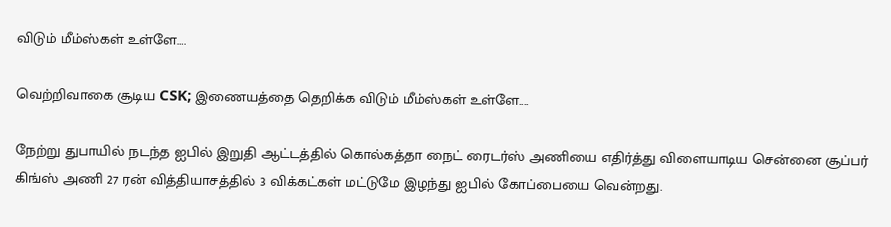விடும் மீம்ஸ்கள் உள்ளே….

வெற்றிவாகை சூடிய CSK; இணையத்தை தெறிக்க விடும் மீம்ஸ்கள் உள்ளே....

நேற்று துபாயில் நடந்த ஐபில் இறுதி ஆட்டத்தில் கொல்கத்தா நைட் ரைடர்ஸ் அணியை எதிர்த்து விளையாடிய சென்னை சூப்பர் கிங்ஸ் அணி 27 ரன் வித்தியாசத்தில் 3 விக்கட்கள் மட்டுமே இழந்து ஐபில் கோப்பையை வென்றது.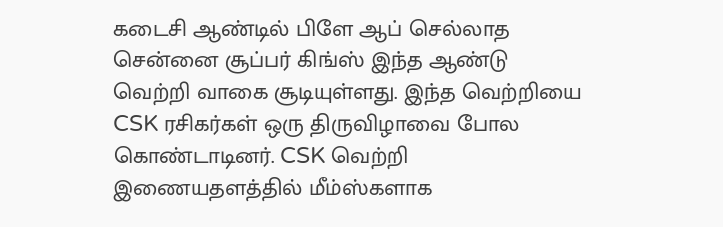கடைசி ஆண்டில் பிளே ஆப் செல்லாத சென்னை சூப்பர் கிங்ஸ் இந்த ஆண்டு வெற்றி வாகை சூடியுள்ளது. இந்த வெற்றியை CSK ரசிகர்கள் ஒரு திருவிழாவை போல கொண்டாடினர். CSK வெற்றி இணையதளத்தில் மீம்ஸ்களாக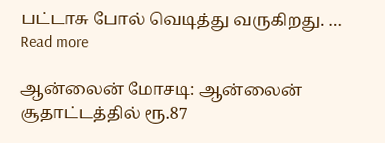பட்டாசு போல் வெடித்து வருகிறது. … Read more

ஆன்லைன் மோசடி: ஆன்லைன் சூதாட்டத்தில் ரூ.87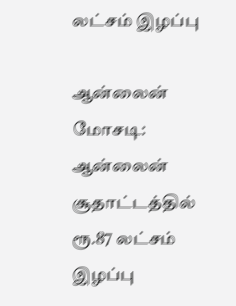லட்சம் இழப்பு

ஆன்லைன் மோசடி: ஆன்லைன் சூதாட்டத்தில் ரூ.87 லட்சம் இழப்பு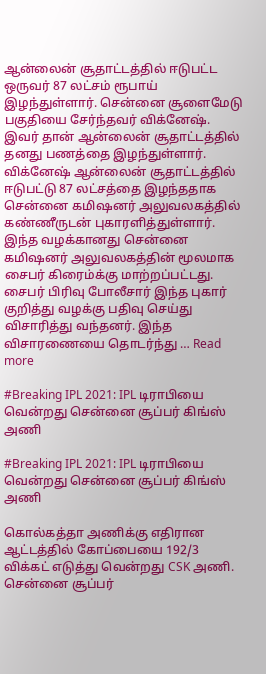ஆன்லைன் சூதாட்டத்தில் ஈடுபட்ட ஒருவர் 87 லட்சம் ரூபாய் இழந்துள்ளார். சென்னை சூளைமேடு பகுதியை சேர்ந்தவர் விக்னேஷ். இவர் தான் ஆன்லைன் சூதாட்டத்தில் தனது பணத்தை இழந்துள்ளார். விக்னேஷ் ஆன்லைன் சூதாட்டத்தில் ஈடுபட்டு 87 லட்சத்தை இழந்ததாக சென்னை கமிஷனர் அலுவலகத்தில் கண்ணீருடன் புகாரளித்துள்ளார். இந்த வழக்கானது சென்னை கமிஷனர் அலுவலகத்தின் மூலமாக சைபர் கிரைம்க்கு மாற்றப்பட்டது. சைபர் பிரிவு போலீசார் இந்த புகார் குறித்து வழக்கு பதிவு செய்து விசாரித்து வந்தனர். இந்த விசாரணையை தொடர்ந்து … Read more

#Breaking IPL 2021: IPL டிராபியை வென்றது சென்னை சூப்பர் கிங்ஸ் அணி

#Breaking IPL 2021: IPL டிராபியை வென்றது சென்னை சூப்பர் கிங்ஸ் அணி

கொல்கத்தா அணிக்கு எதிரான ஆட்டத்தில் கோப்பையை 192/3 விக்கட் எடுத்து வென்றது CSK அணி. சென்னை சூப்பர்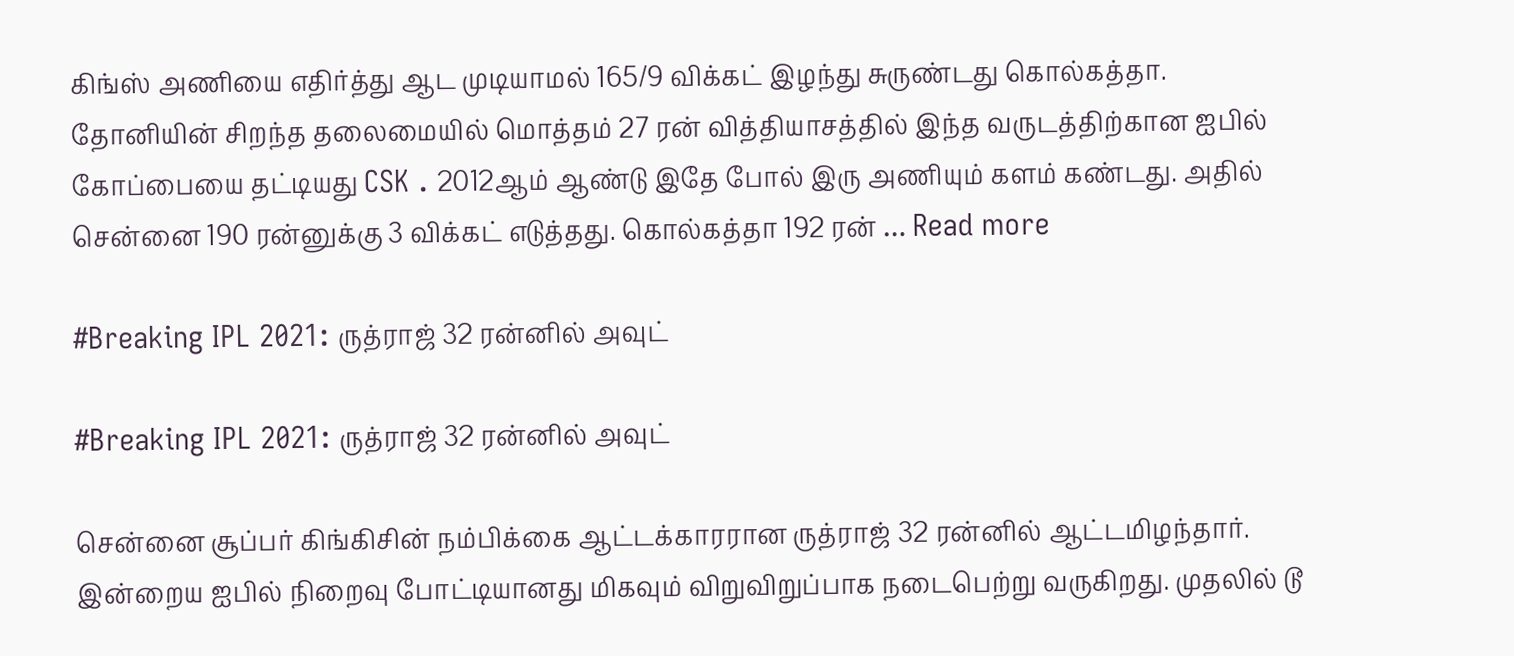கிங்ஸ் அணியை எதிர்த்து ஆட முடியாமல் 165/9 விக்கட் இழந்து சுருண்டது கொல்கத்தா. தோனியின் சிறந்த தலைமையில் மொத்தம் 27 ரன் வித்தியாசத்தில் இந்த வருடத்திற்கான ஐபில் கோப்பையை தட்டியது CSK . 2012ஆம் ஆண்டு இதே போல் இரு அணியும் களம் கண்டது. அதில் சென்னை 190 ரன்னுக்கு 3 விக்கட் எடுத்தது. கொல்கத்தா 192 ரன் … Read more

#Breaking IPL 2021: ருத்ராஜ் 32 ரன்னில் அவுட்

#Breaking IPL 2021: ருத்ராஜ் 32 ரன்னில் அவுட்

சென்னை சூப்பர் கிங்கிசின் நம்பிக்கை ஆட்டக்காரரான ருத்ராஜ் 32 ரன்னில் ஆட்டமிழந்தார்.   இன்றைய ஐபில் நிறைவு போட்டியானது மிகவும் விறுவிறுப்பாக நடைபெற்று வருகிறது. முதலில் டூ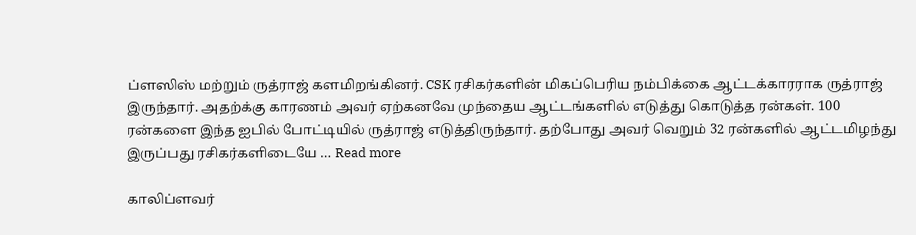ப்ளஸிஸ் மற்றும் ருத்ராஜ் களமிறங்கினர். CSK ரசிகர்களின் மிகப்பெரிய நம்பிக்கை ஆட்டக்காரராக ருத்ராஜ் இருந்தார். அதற்க்கு காரணம் அவர் ஏற்கனவே முந்தைய ஆட்டங்களில் எடுத்து கொடுத்த ரன்கள். 100 ரன்களை இந்த ஐபில் போட்டியில் ருத்ராஜ் எடுத்திருந்தார். தற்போது அவர் வெறும் 32 ரன்களில் ஆட்டமிழந்து இருப்பது ரசிகர்களிடையே … Read more

காலிப்ளவர்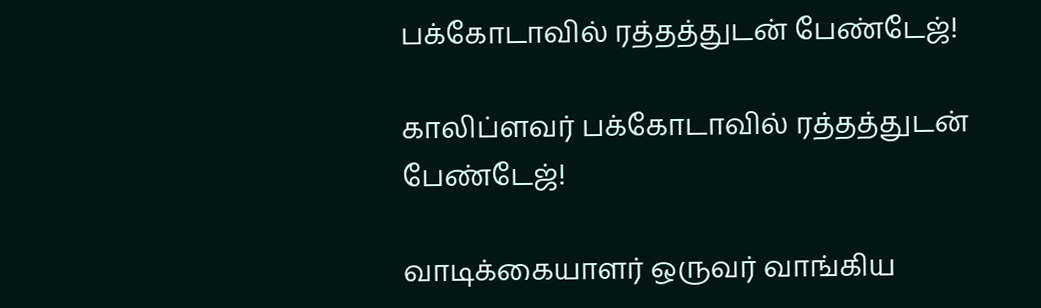பக்கோடாவில் ரத்தத்துடன் பேண்டேஜ்!

காலிப்ளவர் பக்கோடாவில் ரத்தத்துடன் பேண்டேஜ்!

வாடிக்கையாளர் ஒருவர் வாங்கிய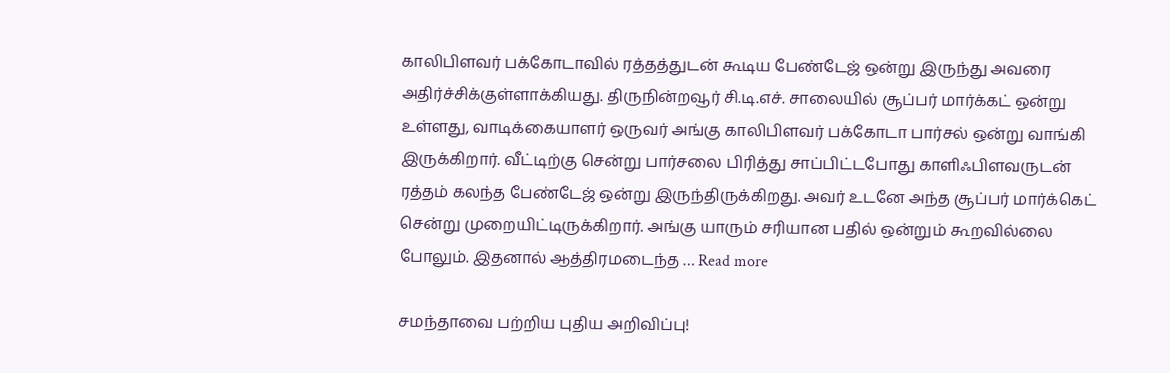காலிபிளவர் பக்கோடாவில் ரத்தத்துடன் கூடிய பேண்டேஜ் ஒன்று இருந்து அவரை அதிர்ச்சிக்குள்ளாக்கியது. திருநின்றவூர் சி.டி.எச். சாலையில் சூப்பர் மார்க்கட் ஒன்று உள்ளது, வாடிக்கையாளர் ஒருவர் அங்கு காலிபிளவர் பக்கோடா பார்சல் ஒன்று வாங்கி இருக்கிறார். வீட்டிற்கு சென்று பார்சலை பிரித்து சாப்பிட்டபோது காளிஃபிளவருடன் ரத்தம் கலந்த பேண்டேஜ் ஒன்று இருந்திருக்கிறது. அவர் உடனே அந்த சூப்பர் மார்க்கெட் சென்று முறையிட்டிருக்கிறார். அங்கு யாரும் சரியான பதில் ஒன்றும் கூறவில்லை போலும். இதனால் ஆத்திரமடைந்த … Read more

சமந்தாவை பற்றிய புதிய அறிவிப்பு!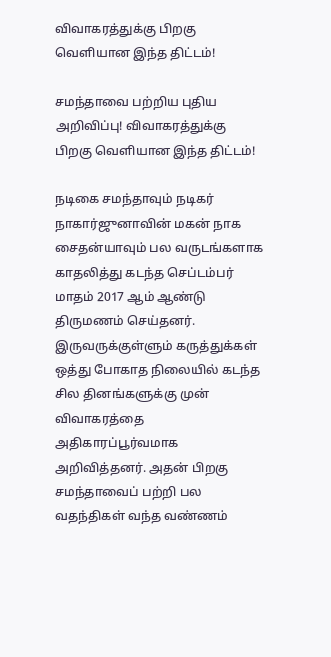விவாகரத்துக்கு பிறகு வெளியான இந்த திட்டம்!

சமந்தாவை பற்றிய புதிய அறிவிப்பு! விவாகரத்துக்கு பிறகு வெளியான இந்த திட்டம்!

நடிகை சமந்தாவும் நடிகர் நாகார்ஜுனாவின் மகன் நாக சைதன்யாவும் பல வருடங்களாக காதலித்து கடந்த செப்டம்பர் மாதம் 2017 ஆம் ஆண்டு திருமணம் செய்தனர். இருவருக்குள்ளும் கருத்துக்கள் ஒத்து போகாத நிலையில் கடந்த சில தினங்களுக்கு முன் விவாகரத்தை அதிகாரப்பூர்வமாக அறிவித்தனர். அதன் பிறகு சமந்தாவைப் பற்றி பல வதந்திகள் வந்த வண்ணம்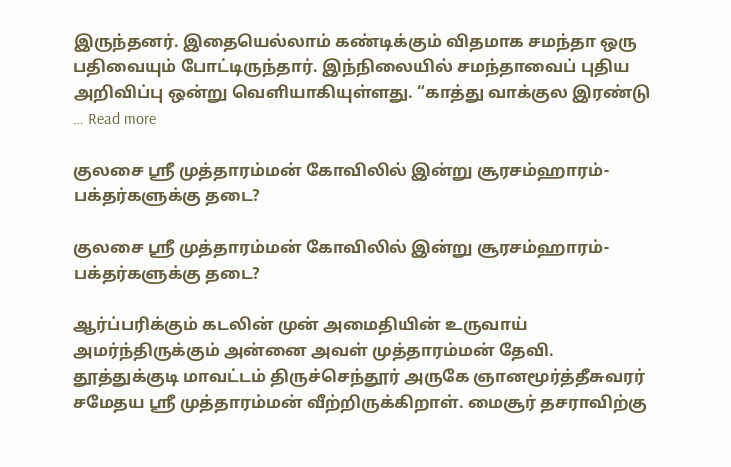இருந்தனர். இதையெல்லாம் கண்டிக்கும் விதமாக சமந்தா ஒரு பதிவையும் போட்டிருந்தார். இந்நிலையில் சமந்தாவைப் புதிய அறிவிப்பு ஒன்று வெளியாகியுள்ளது. “காத்து வாக்குல இரண்டு … Read more

குலசை ஸ்ரீ முத்தாரம்மன் கோவிலில் இன்று சூரசம்ஹாரம்- பக்தர்களுக்கு தடை?

குலசை ஸ்ரீ முத்தாரம்மன் கோவிலில் இன்று சூரசம்ஹாரம்- பக்தர்களுக்கு தடை?

ஆர்ப்பரிக்கும் கடலின் முன் அமைதியின் உருவாய் அமர்ந்திருக்கும் அன்னை அவள் முத்தாரம்மன் தேவி. தூத்துக்குடி மாவட்டம் திருச்செந்தூர் அருகே ஞானமூர்த்தீசுவரர் சமேதய ஸ்ரீ முத்தாரம்மன் வீற்றிருக்கிறாள். மைசூர் தசராவிற்கு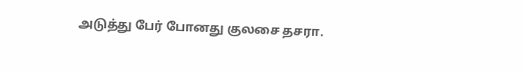அடுத்து பேர் போனது குலசை தசரா.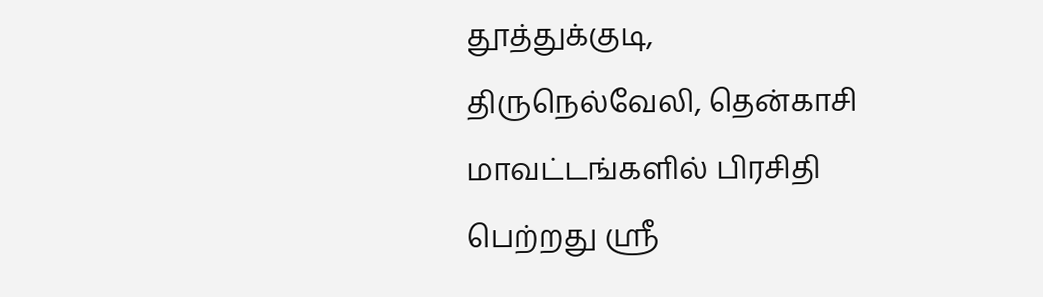தூத்துக்குடி, திருநெல்வேலி, தென்காசி மாவட்டங்களில் பிரசிதி பெற்றது ஸ்ரீ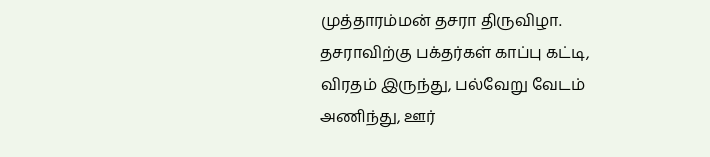முத்தாரம்மன் தசரா திருவிழா. தசராவிற்கு பக்தர்கள் காப்பு கட்டி, விரதம் இருந்து, பல்வேறு வேடம் அணிந்து, ஊர்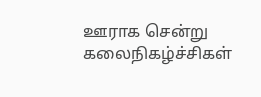ஊராக சென்று கலைநிகழ்ச்சிகள்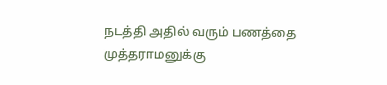நடத்தி அதில் வரும் பணத்தை முத்தராமனுக்கு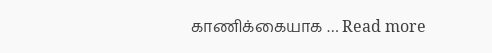காணிக்கையாக … Read more